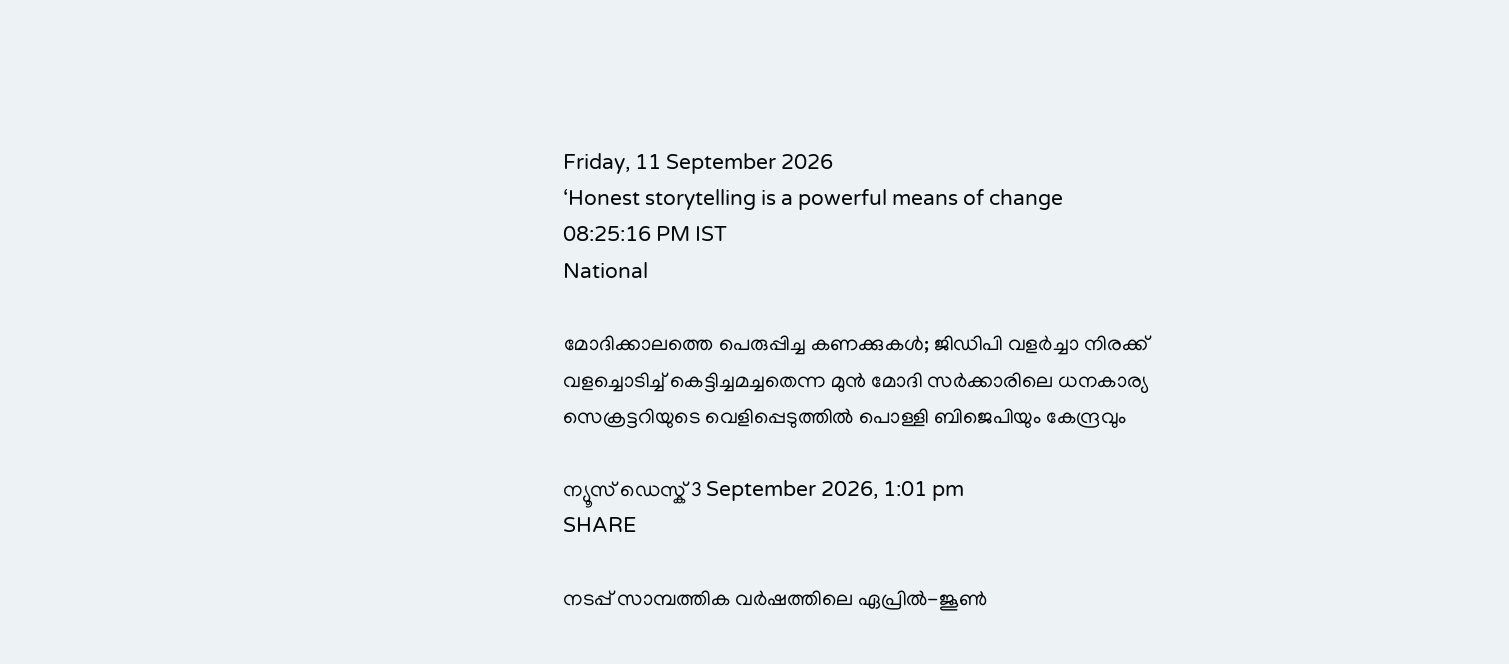Friday, 11 September 2026
‘Honest storytelling is a powerful means of change
08:25:16 PM IST
National

മോദിക്കാലത്തെ പെരുപ്പിച്ച കണക്കുകൾ; ജിഡിപി വളർച്ചാ നിരക്ക് വളച്ചൊടിച്ച് കെട്ടിച്ചമച്ചതെന്ന മുൻ മോദി സർക്കാരിലെ ധനകാര്യ സെക്രട്ടറിയുടെ വെളിപ്പെടുത്തിൽ പൊള്ളി ബിജെപിയും കേന്ദ്രവും

ന്യൂസ് ഡെസ്ക് 3 September 2026, 1:01 pm
SHARE

നടപ്പ് സാമ്പത്തിക വർഷത്തിലെ ഏപ്രിൽ-ജൂൺ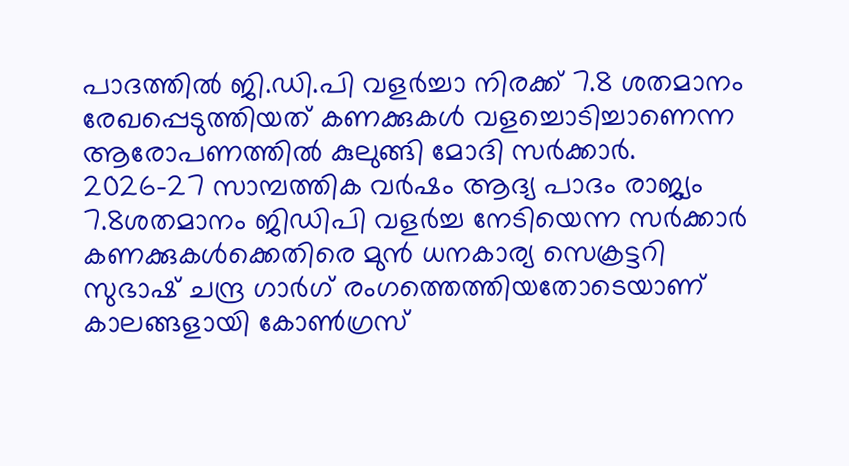പാദത്തിൽ ജി.ഡി.പി വളർച്ചാ നിരക്ക് 7.8 ശതമാനം രേഖപ്പെടുത്തിയത് കണക്കുകൾ വളച്ചൊടിച്ചാണെന്ന ആരോപണത്തിൽ കുലുങ്ങി മോദി സർക്കാർ. 2026-27 സാമ്പത്തിക വർഷം ആദ്യ പാദം രാജ്യം 7.8ശതമാനം ജിഡിപി വളർച്ച നേടിയെന്ന സർക്കാർ കണക്കുകൾക്കെതിരെ മുൻ ധനകാര്യ സെക്രട്ടറി സുഭാഷ് ചന്ദ്ര ഗാർഗ് രംഗത്തെത്തിയതോടെയാണ് കാലങ്ങളായി കോൺഗ്രസ്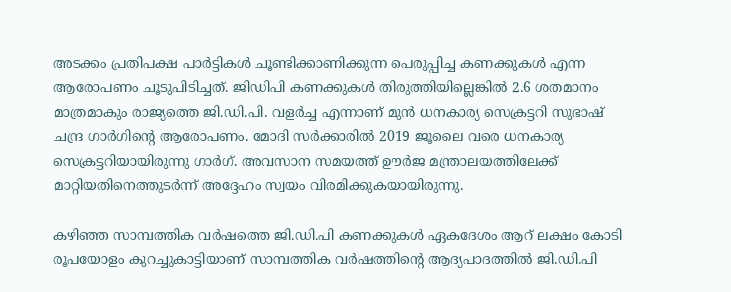അടക്കം പ്രതിപക്ഷ പാർട്ടികൾ ചൂണ്ടിക്കാണിക്കുന്ന പെരുപ്പിച്ച കണക്കുകൾ എന്ന ആരോപണം ചൂടുപിടിച്ചത്. ജിഡിപി കണക്കുകൾ തിരുത്തിയില്ലെങ്കിൽ 2.6 ശതമാനം മാത്രമാകും രാജ്യത്തെ ജി.ഡി.പി. വളർച്ച എന്നാണ് മുൻ ധനകാര്യ സെക്രട്ടറി സുഭാഷ് ചന്ദ്ര ഗാർഗിന്റെ ആരോപണം. മോദി സർക്കാരിൽ 2019 ജൂലൈ വരെ ധനകാര്യ സെക്രട്ടറിയായിരുന്നു ഗാർഗ്. അവസാന സമയത്ത് ഊർജ മന്ത്രാലയത്തിലേക്ക് മാറ്റിയതിനെത്തുടർന്ന് അദ്ദേഹം സ്വയം വിരമിക്കുകയായിരുന്നു.

കഴിഞ്ഞ സാമ്പത്തിക വർഷത്തെ ജി.ഡി.പി കണക്കുകൾ ഏകദേശം ആറ് ലക്ഷം കോടി രൂപയോളം കുറച്ചുകാട്ടിയാണ് സാമ്പത്തിക വർഷത്തിന്റെ ആദ്യപാദത്തിൽ ജി.ഡി.പി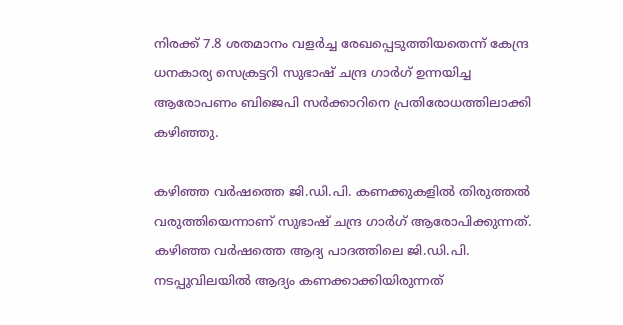നിരക്ക് 7.8 ശതമാനം വളർച്ച രേഖപ്പെടുത്തിയതെന്ന് കേന്ദ്ര ധനകാര്യ സെക്രട്ടറി സുഭാഷ് ചന്ദ്ര ഗാർഗ് ഉന്നയിച്ച ആരോപണം ബിജെപി സർക്കാറിനെ പ്രതിരോധത്തിലാക്കി കഴിഞ്ഞു.

കഴിഞ്ഞ വർഷത്തെ ജി.ഡി.പി. കണക്കുകളിൽ തിരുത്തൽ വരുത്തിയെന്നാണ് സുഭാഷ് ചന്ദ്ര ഗാർഗ് ആരോപിക്കുന്നത്. കഴിഞ്ഞ വർഷത്തെ ആദ്യ പാദത്തിലെ ജി.ഡി.പി. നടപ്പുവിലയിൽ ആദ്യം കണക്കാക്കിയിരുന്നത്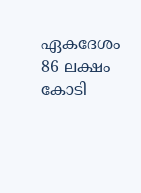ഏകദേശം 86 ലക്ഷം കോടി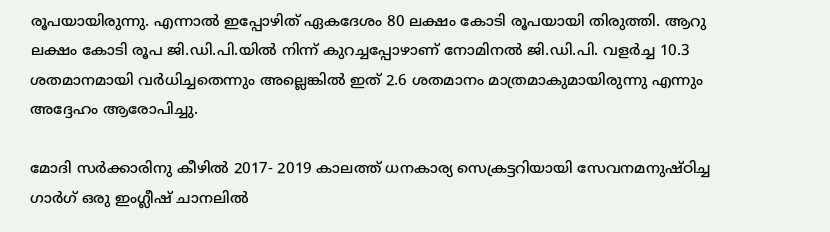രൂപയായിരുന്നു. എന്നാൽ ഇപ്പോഴിത് ഏകദേശം 80 ലക്ഷം കോടി രൂപയായി തിരുത്തി. ആറു ലക്ഷം കോടി രൂപ ജി.ഡി.പി.യിൽ നിന്ന് കുറച്ചപ്പോഴാണ് നോമിനൽ ജി‍.ഡി.പി. വളർച്ച 10.3 ശതമാനമായി വർധിച്ചതെന്നും അല്ലെങ്കിൽ ഇത് 2.6 ശതമാനം മാത്രമാകുമായിരുന്നു എന്നും അദ്ദേഹം ആരോപിച്ചു.

മോദി സർക്കാരിനു കീഴിൽ 2017- 2019 കാലത്ത് ധനകാര്യ സെക്രട്ടറിയായി സേവനമനുഷ്ഠിച്ച ഗാർഗ് ഒരു ഇംഗ്ലീഷ് ചാനലിൽ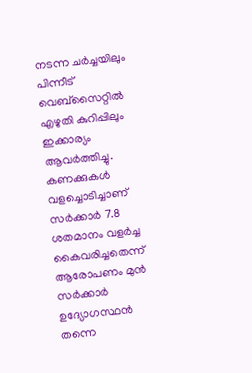നടന്ന ചർച്ചയിലും പിന്നീട് വെബ്സൈറ്റിൽ എഴുതി കുറിപ്പിലും ഇക്കാര്യം ആവർത്തിച്ചു. കണക്കുകൾ വളച്ചൊടിച്ചാണ് സർക്കാർ 7.8 ശതമാനം വളർച്ച കൈവരിച്ചതെന്ന് ആരോപണം മുൻ സർക്കാർ ഉദ്യോഗസ്ഥൻ തന്നെ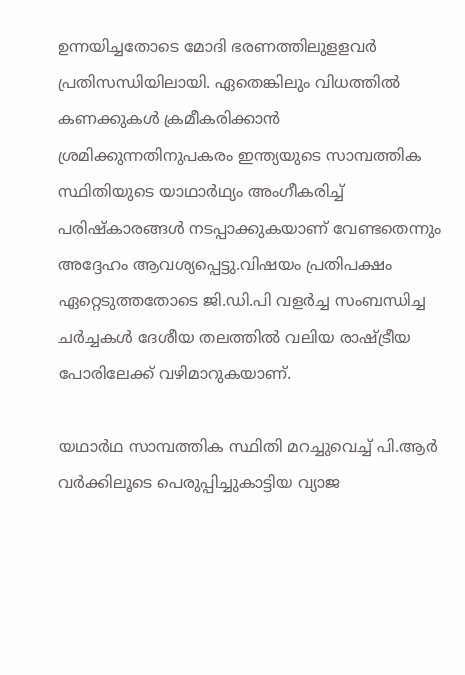ഉന്നയിച്ചതോടെ മോദി ഭരണത്തിലുളളവർ പ്രതിസന്ധിയിലായി. ഏതെങ്കിലും വിധത്തിൽ കണക്കുകൾ ക്രമീകരിക്കാൻ ശ്രമിക്കുന്നതിനുപകരം ഇന്ത്യയുടെ സാമ്പത്തിക സ്ഥിതിയുടെ യാഥാർഥ്യം അംഗീകരിച്ച് പരിഷ്കാരങ്ങൾ നടപ്പാക്കുകയാണ് വേണ്ടതെന്നും അദ്ദേഹം ആവശ്യപ്പെട്ടു.വിഷയം പ്രതിപക്ഷം ഏറ്റെടുത്തതോടെ ജി.ഡി.പി വളർച്ച സംബന്ധിച്ച ചർച്ചകൾ ദേശീയ തലത്തിൽ വലിയ രാഷ്ട്രീയ പോരിലേക്ക് വഴിമാറുകയാണ്.

യഥാർഥ സാമ്പത്തിക സ്ഥിതി മറച്ചുവെച്ച് പി.ആർ വർക്കിലൂടെ പെരുപ്പിച്ചുകാട്ടിയ വ്യാജ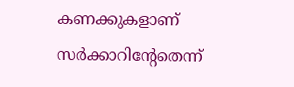കണക്കുകളാണ് സർക്കാറിന്റേതെന്ന്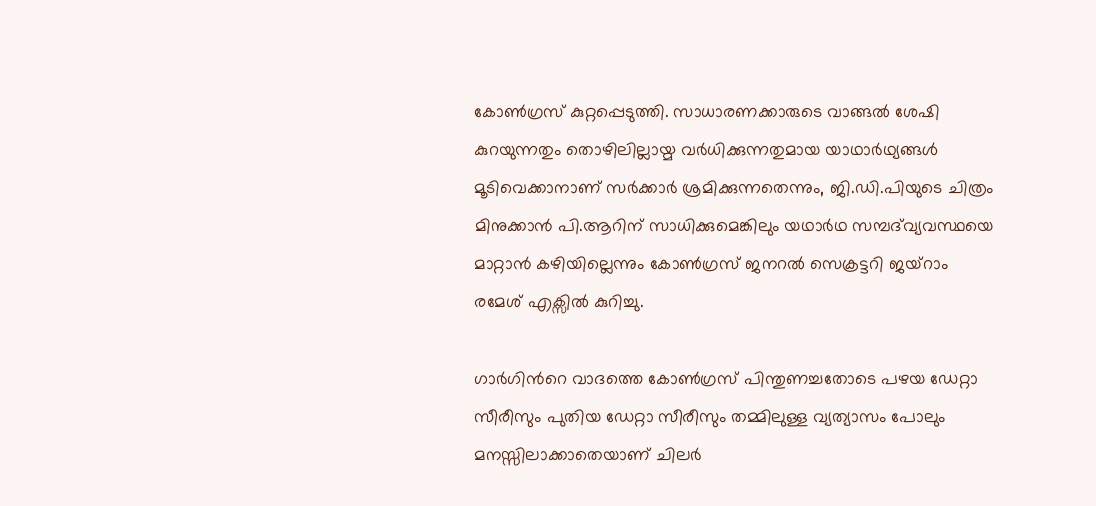കോൺഗ്രസ് കുറ്റപ്പെടുത്തി. സാധാരണക്കാരുടെ വാങ്ങൽ ശേഷി കുറയുന്നതും തൊഴിലില്ലായ്മ വർധിക്കുന്നതുമായ യാഥാർഥ്യങ്ങൾ മൂടിവെക്കാനാണ് സർക്കാർ ശ്രമിക്കുന്നതെന്നും, ജി.ഡി.പിയുടെ ചിത്രം മിനുക്കാൻ പി.ആറിന് സാധിക്കുമെങ്കിലും യഥാർഥ സമ്പദ്‌വ്യവസ്ഥയെ മാറ്റാൻ കഴിയില്ലെന്നും കോൺഗ്രസ് ജനറൽ സെക്രട്ടറി ജയ്റാം രമേശ് എക്സിൽ കുറിച്ചു.

ഗാർഗിൻറെ വാദത്തെ കോൺഗ്രസ് പിന്തുണച്ചതോടെ പഴയ ഡേറ്റാ സീരീസും പുതിയ ഡേറ്റാ സീരീസും തമ്മിലുള്ള വ്യത്യാസം പോലും മനസ്സിലാക്കാതെയാണ് ചിലർ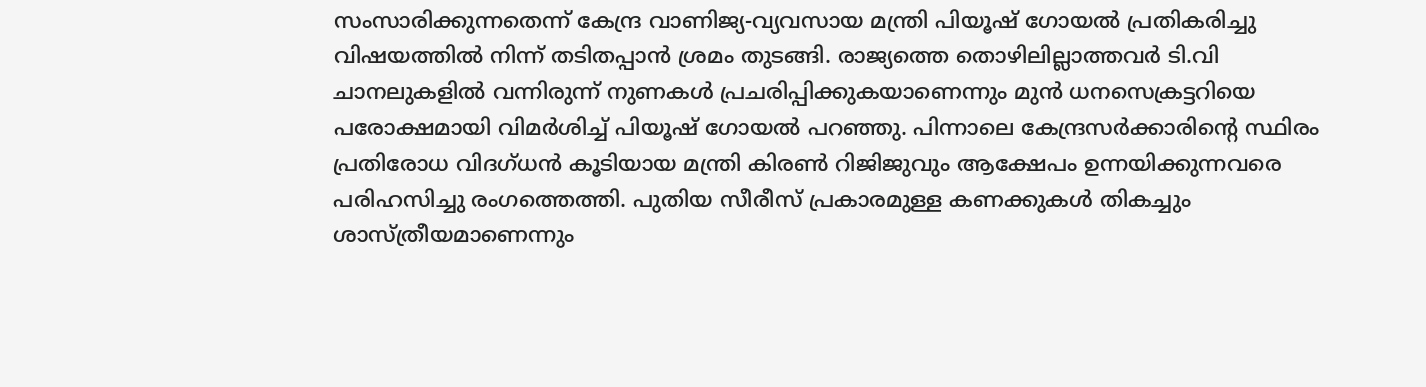സംസാരിക്കുന്നതെന്ന് കേന്ദ്ര വാണിജ്യ-വ്യവസായ മന്ത്രി പിയൂഷ് ഗോയൽ പ്രതികരിച്ചു വിഷയത്തിൽ നിന്ന് തടിതപ്പാൻ ശ്രമം തുടങ്ങി. രാജ്യത്തെ തൊഴിലില്ലാത്തവർ ടി.വി ചാനലുകളിൽ വന്നിരുന്ന് നുണകൾ പ്രചരിപ്പിക്കുകയാണെന്നും മുൻ ധനസെക്രട്ടറിയെ പരോക്ഷമായി വിമർശിച്ച് പിയൂഷ് ഗോയൽ പറഞ്ഞു. പിന്നാലെ കേന്ദ്രസർക്കാരിന്റെ സ്ഥിരം പ്രതിരോധ വിദഗ്ധൻ കൂടിയായ മന്ത്രി കിരൺ റിജിജുവും ആക്ഷേപം ഉന്നയിക്കുന്നവരെ പരിഹസിച്ചു രംഗത്തെത്തി. പുതിയ സീരീസ് പ്രകാരമുള്ള കണക്കുകൾ തികച്ചും ശാസ്ത്രീയമാണെന്നും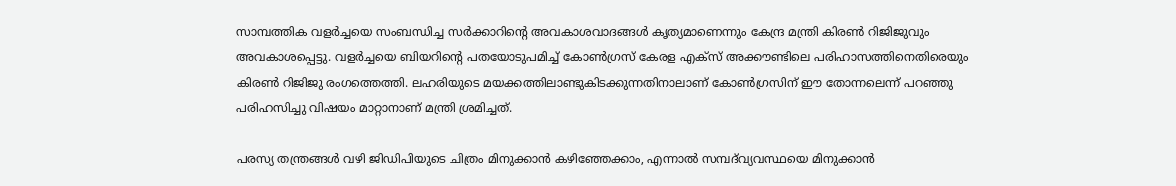സാമ്പത്തിക വളർച്ചയെ സംബന്ധിച്ച സർക്കാറിന്റെ അവകാശവാദങ്ങൾ കൃത്യമാണെന്നും കേന്ദ്ര മന്ത്രി കിരൺ റിജിജുവും അവകാശപ്പെട്ടു. വളർച്ചയെ ബിയറിന്റെ പതയോടുപമിച്ച് കോൺഗ്രസ് കേരള എക്സ് അക്കൗണ്ടിലെ പരിഹാസത്തിനെതിരെയും കിരൺ റിജിജു രംഗത്തെത്തി. ലഹരിയുടെ മയക്കത്തിലാണ്ടുകിടക്കുന്നതിനാലാണ് കോൺഗ്രസിന് ഈ തോന്നലെന്ന് പറഞ്ഞു പരിഹസിച്ചു വിഷയം മാറ്റാനാണ് മന്ത്രി ശ്രമിച്ചത്.

പരസ്യ തന്ത്രങ്ങൾ വഴി ജിഡിപിയുടെ ചിത്രം മിനുക്കാൻ കഴിഞ്ഞേക്കാം, എന്നാൽ സമ്പദ്‌വ്യവസ്ഥയെ മിനുക്കാൻ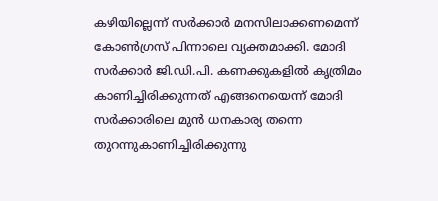കഴിയില്ലെന്ന് സർക്കാർ മനസിലാക്കണമെന്ന് കോൺഗ്രസ് പിന്നാലെ വ്യക്തമാക്കി. മോദി സർക്കാർ ജി.ഡി.പി. കണക്കുകളിൽ കൃത്രിമം കാണിച്ചിരിക്കുന്നത് എങ്ങനെയെന്ന് മോദി സർക്കാരിലെ മുൻ ധനകാര്യ തന്നെ തുറന്നുകാണിച്ചിരിക്കുന്നു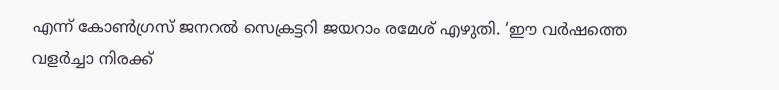എന്ന് കോൺഗ്രസ് ജനറൽ സെക്രട്ടറി ജയറാം രമേശ് എഴുതി. ‘ഈ വർഷത്തെ വളർച്ചാ നിരക്ക്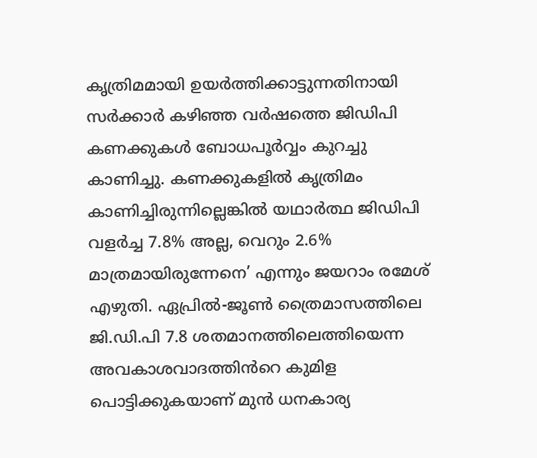കൃത്രിമമായി ഉയർത്തിക്കാട്ടുന്നതിനായി സർക്കാർ കഴിഞ്ഞ വർഷത്തെ ജിഡിപി കണക്കുകൾ ബോധപൂർവ്വം കുറച്ചു കാണിച്ചു. കണക്കുകളിൽ കൃത്രിമം കാണിച്ചിരുന്നില്ലെങ്കിൽ യഥാർത്ഥ ജിഡിപി വളർച്ച 7.8% അല്ല, വെറും 2.6% മാത്രമായിരുന്നേനെ’ എന്നും ജയറാം രമേശ് എഴുതി. ഏപ്രിൽ-ജൂൺ ത്രൈമാസത്തിലെ ജി.ഡി.പി 7.8 ശതമാനത്തിലെത്തിയെന്ന അവകാശവാദത്തിൻറെ കുമിള പൊട്ടിക്കുകയാണ് മുൻ ധനകാര്യ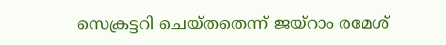സെക്രട്ടറി ചെയ്തതെന്ന് ജയ്റാം രമേശ്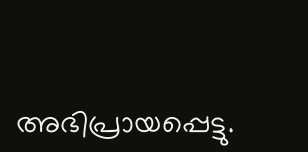അഭിപ്രായപ്പെട്ടു.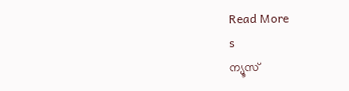Read More
s
ന്യൂസ്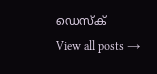ഡെസ്ക്
View all posts →